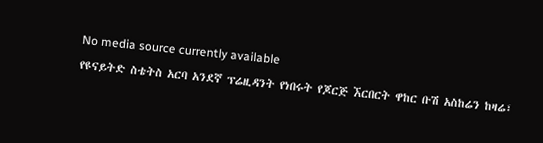No media source currently available
የዩናይትድ ስቴትስ አርባ አንደኛ ፕሬዚዳንት የነበሩት የጆርጅ ኧርበርት ዋከር ቡሽ አስከሬን ከዛሬ፣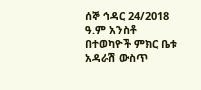ሰኞ ኅዳር 24/2018 ዓ.ም አንስቶ በተወካዮች ምክር ቤቱ አዳራሽ ውስጥ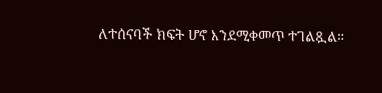ለተሰናባች ክፍት ሆኖ እንደሚቀመጥ ተገልጿል።